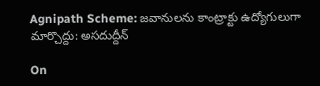Agnipath Scheme: జవానులను కాంట్రాక్టు ఉద్యోగులుగా మార్చొద్దు: అసదుద్దీన్

On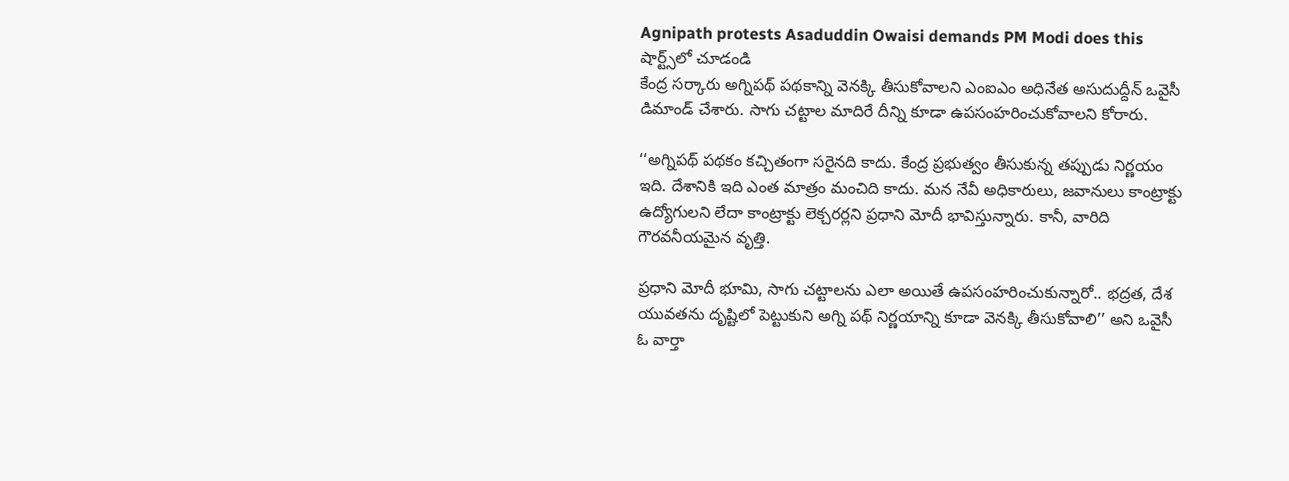Agnipath protests Asaduddin Owaisi demands PM Modi does this
షార్ట్స్‌లో చూడండి
కేంద్ర సర్కారు అగ్నిపథ్ పథకాన్ని వెనక్కి తీసుకోవాలని ఎంఐఎం అధినేత అసుదుద్దీన్ ఒవైసీ డిమాండ్ చేశారు. సాగు చట్టాల మాదిరే దీన్ని కూడా ఉపసంహరించుకోవాలని కోరారు.

‘‘అగ్నిపథ్ పథకం కచ్చితంగా సరైనది కాదు. కేంద్ర ప్రభుత్వం తీసుకున్న తప్పుడు నిర్ణయం ఇది. దేశానికి ఇది ఎంత మాత్రం మంచిది కాదు. మన నేవీ అధికారులు, జవానులు కాంట్రాక్టు ఉద్యోగులని లేదా కాంట్రాక్టు లెక్చరర్లని ప్రధాని మోదీ భావిస్తున్నారు. కానీ, వారిది గౌరవనీయమైన వృత్తి.

ప్రధాని మోదీ భూమి, సాగు చట్టాలను ఎలా అయితే ఉపసంహరించుకున్నారో.. భద్రత, దేశ యువతను దృష్టిలో పెట్టుకుని అగ్ని పథ్ నిర్ణయాన్ని కూడా వెనక్కి తీసుకోవాలి’’ అని ఒవైసీ ఓ వార్తా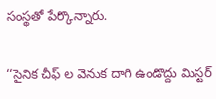సంస్థతో పేర్కొన్నారు.

‘‘సైనిక చీఫ్ ల వెనుక దాగి ఉండొద్దు మిస్టర్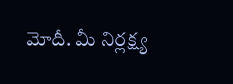మోదీ. మీ నిర్లక్ష్య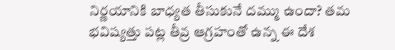నిర్ణయానికి బాధ్యత తీసుకునే దమ్ము ఉందా? తమ భవిష్యత్తు పట్ల తీవ్ర ఆగ్రహంతో ఉన్న ఈ దేశ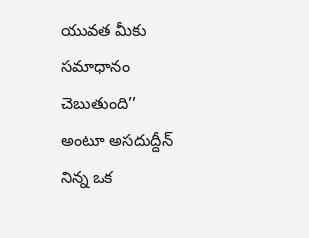యువత మీకు సమాధానం చెబుతుంది’’ అంటూ అసదుద్దీన్ నిన్న ఒక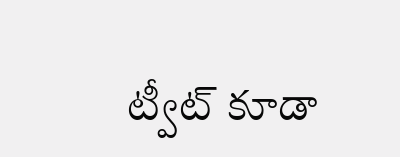ట్వీట్ కూడా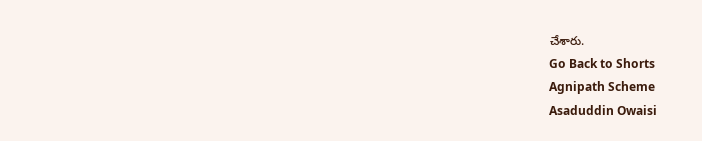చేశారు.
Go Back to Shorts
Agnipath Scheme
Asaduddin Owaisi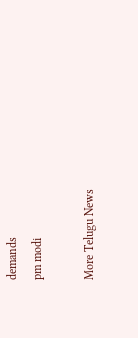demands
pm modi

More Telugu News